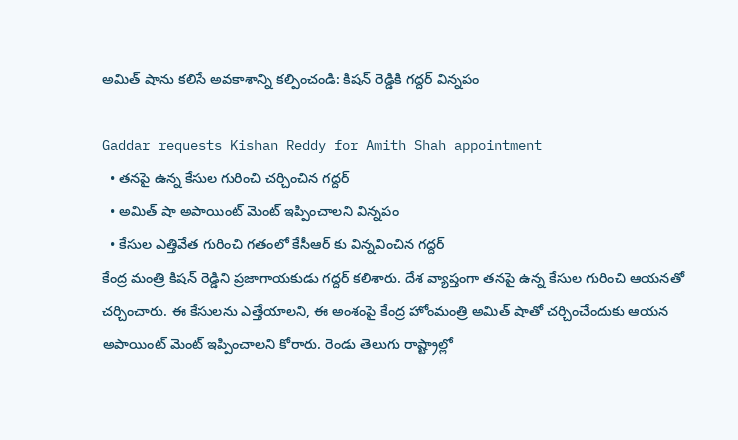అమిత్ షాను కలిసే అవకాశాన్ని కల్పించండి: కిషన్ రెడ్డికి గద్దర్ విన్నపం

Gaddar requests Kishan Reddy for Amith Shah appointment
  • తనపై ఉన్న కేసుల గురించి చర్చించిన గద్దర్
  • అమిత్ షా అపాయింట్ మెంట్ ఇప్పించాలని విన్నపం
  • కేసుల ఎత్తివేత గురించి గతంలో కేసీఆర్ కు విన్నవించిన గద్దర్
కేంద్ర మంత్రి కిషన్ రెడ్డిని ప్రజాగాయకుడు గద్దర్ కలిశారు. దేశ వ్యాప్తంగా తనపై ఉన్న కేసుల గురించి ఆయనతో చర్చించారు. ఈ కేసులను ఎత్తేయాలని, ఈ అంశంపై కేంద్ర హోంమంత్రి అమిత్ షాతో చర్చించేందుకు ఆయన అపాయింట్ మెంట్ ఇప్పించాలని కోరారు. రెండు తెలుగు రాష్ట్రాల్లో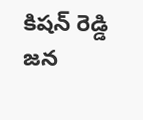కిషన్ రెడ్డి జన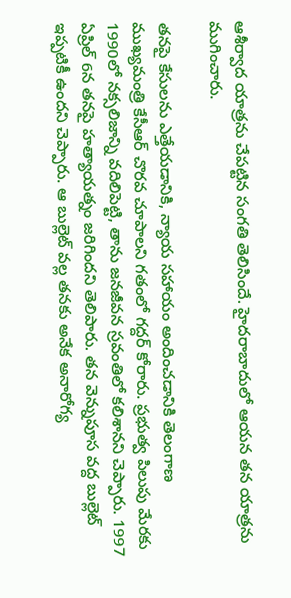ఆశీర్వాద యాత్రను చేపట్టిన సంగతి తెలిసిందే. హైదరాబాదులో ఆయన తన యాత్రను ముగించారు.

తనపై కేసులను ఎత్తేయడానికి, న్యాయ సహాయం అందించడానికి తెలంగాణ ముఖ్యమంత్రి కేసీఆర్ చొరవ చూపాలని గతంలో గద్దర్ కోరారు. ప్రభుత్వ పిలుపు మేరకు 1990లో నక్సలిజాన్ని వదిలిపెట్టి, తాను జనజీవన స్రవంతిలో కలిశానని చెప్పారు. 1997 ఏప్రిల్ 6న తనపై హత్యాయత్నం జరిగిందని తెలిపారు. తన వెన్నుపూస వద్ద బుల్లెట్ ఇప్పటికీ ఉందని చెప్పారు. ఆ బుల్లెట్ వల్ల తనకు అనేక అనారోగ్య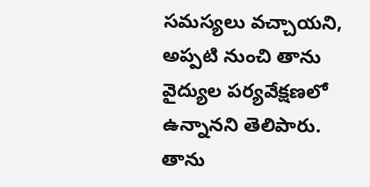సమస్యలు వచ్చాయని, అప్పటి నుంచి తాను వైద్యుల పర్యవేక్షణలో ఉన్నానని తెలిపారు. తాను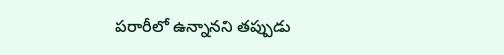పరారీలో ఉన్నానని తప్పుడు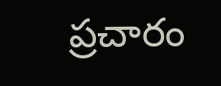ప్రచారం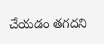చేయడం తగదని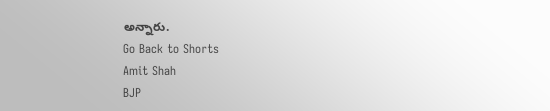అన్నారు.
Go Back to Shorts
Amit Shah
BJP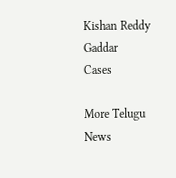Kishan Reddy
Gaddar
Cases

More Telugu News